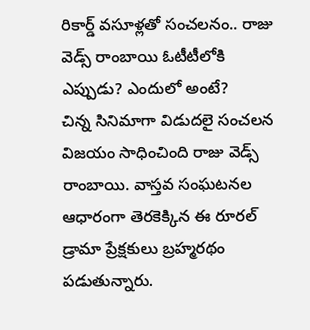రికార్డ్ వసూళ్లతో సంచలనం.. రాజు వెడ్స్ రాంబాయి ఓటీటీలోకి ఎప్పుడు? ఎందులో అంటే?
చిన్న సినిమాగా విడుదలై సంచలన విజయం సాధించింది రాజు వెడ్స్ రాంబాయి. వాస్తవ సంఘటనల ఆధారంగా తెరకెక్కిన ఈ రూరల్ డ్రామా ప్రేక్షకులు బ్రహ్మరథం పడుతున్నారు.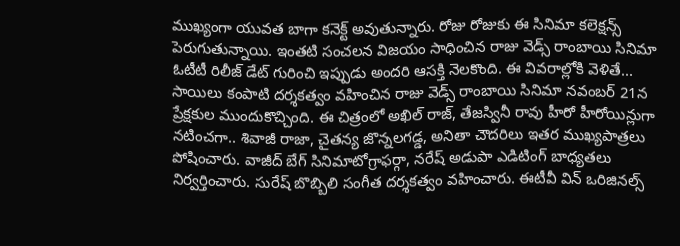ముఖ్యంగా యువత బాగా కనెక్ట్ అవుతున్నారు. రోజు రోజుకు ఈ సినిమా కలెక్షన్స్ పెరుగుతున్నాయి. ఇంతటి సంచలన విజయం సాధించిన రాజు వెడ్స్ రాంబాయి సినిమా ఓటీటీ రిలీజ్ డేట్ గురించి ఇప్పుడు అందరి ఆసక్తి నెలకొంది. ఈ వివరాల్లోకి వెళితే...
సాయిలు కంపాటి దర్శకత్వం వహించిన రాజు వెడ్స్ రాంబాయి సినిమా నవంబర్ 21న ప్రేక్షకుల ముందుకొచ్చింది. ఈ చిత్రంలో అఖిల్ రాజ్, తేజస్వినీ రావు హీరో హీరోయిన్లుగా నటించగా.. శివాజీ రాజా, చైతన్య జొన్నలగడ్డ, అనితా చౌదరిలు ఇతర ముఖ్యపాత్రలు పోషించారు. వాజీద్ బేగ్ సినిమాటోగ్రాఫర్గా, నరేష్ అడుపా ఎడిటింగ్ బాధ్యతలు నిర్వర్తించారు. సురేష్ బొబ్బిలి సంగీత దర్శకత్వం వహించారు. ఈటీవీ విన్ ఒరిజినల్స్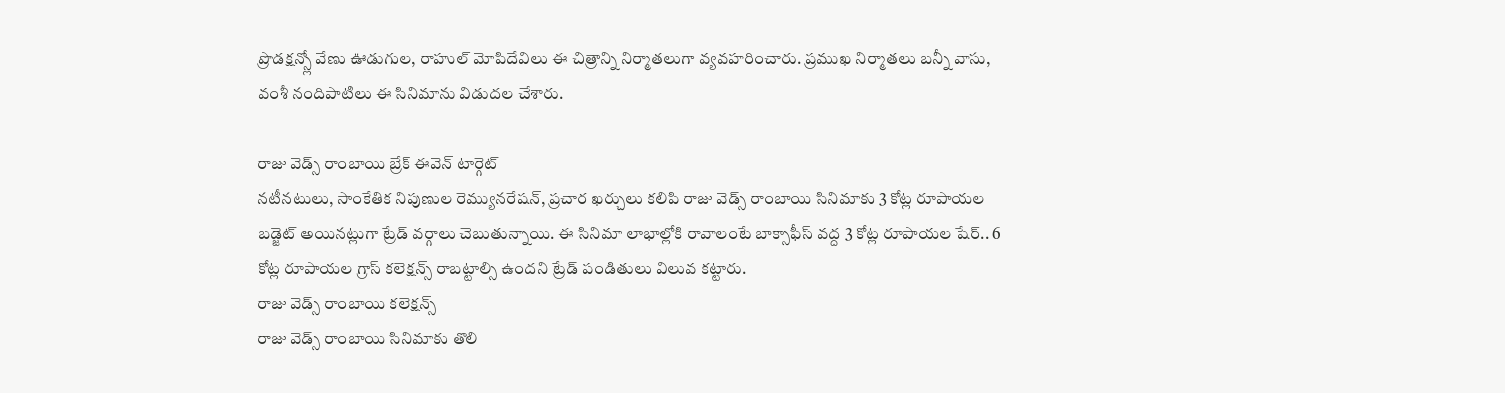ప్రొడక్షన్స్లో వేణు ఊడుగుల, రాహుల్ మోపిదేవిలు ఈ చిత్రాన్ని నిర్మాతలుగా వ్యవహరించారు. ప్రముఖ నిర్మాతలు బన్నీ వాసు, వంశీ నందిపాటిలు ఈ సినిమాను విడుదల చేశారు.

రాజు వెడ్స్ రాంబాయి బ్రేక్ ఈవెన్ టార్గెట్
నటీనటులు, సాంకేతిక నిపుణుల రెమ్యునరేషన్, ప్రచార ఖర్చులు కలిపి రాజు వెడ్స్ రాంబాయి సినిమాకు 3 కోట్ల రూపాయల బడ్జెట్ అయినట్లుగా ట్రేడ్ వర్గాలు చెబుతున్నాయి. ఈ సినిమా లాభాల్లోకి రావాలంటే బాక్సాఫీస్ వద్ద 3 కోట్ల రూపాయల షేర్.. 6 కోట్ల రూపాయల గ్రాస్ కలెక్షన్స్ రాబట్టాల్సి ఉందని ట్రేడ్ పండితులు విలువ కట్టారు.
రాజు వెడ్స్ రాంబాయి కలెక్షన్స్
రాజు వెడ్స్ రాంబాయి సినిమాకు తొలి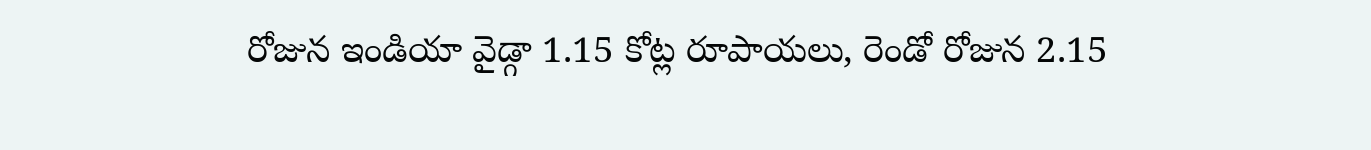రోజున ఇండియా వైడ్గా 1.15 కోట్ల రూపాయలు, రెండో రోజున 2.15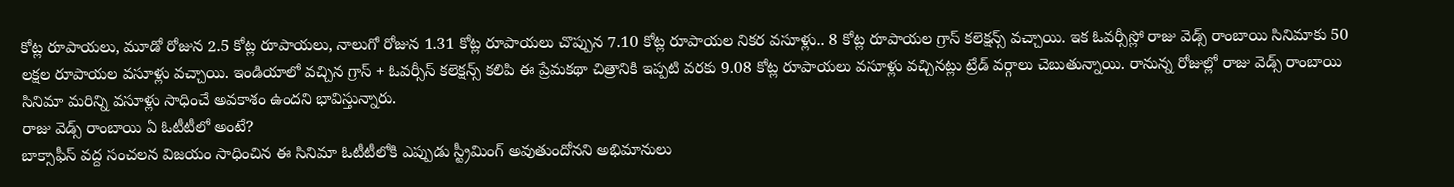కోట్ల రూపాయలు, మూడో రోజున 2.5 కోట్ల రూపాయలు, నాలుగో రోజున 1.31 కోట్ల రూపాయలు చొప్పున 7.10 కోట్ల రూపాయల నికర వసూళ్లు.. 8 కోట్ల రూపాయల గ్రాస్ కలెక్షన్స్ వచ్చాయి. ఇక ఓవర్సీస్లో రాజు వెడ్స్ రాంబాయి సినిమాకు 50 లక్షల రూపాయల వసూళ్లు వచ్చాయి. ఇండియాలో వచ్చిన గ్రాస్ + ఓవర్సీస్ కలెక్షన్స్ కలిపి ఈ ప్రేమకథా చిత్రానికి ఇప్పటి వరకు 9.08 కోట్ల రూపాయలు వసూళ్లు వచ్చినట్లు ట్రేడ్ వర్గాలు చెబుతున్నాయి. రానున్న రోజుల్లో రాజు వెడ్స్ రాంబాయి సినిమా మరిన్ని వసూళ్లు సాధించే అవకాశం ఉందని భావిస్తున్నారు.
రాజు వెడ్స్ రాంబాయి ఏ ఓటీటీలో అంటే?
బాక్సాఫీస్ వద్ద సంచలన విజయం సాధించిన ఈ సినిమా ఓటీటీలోకి ఎప్పుడు స్ట్రీమింగ్ అవుతుందోనని అభిమానులు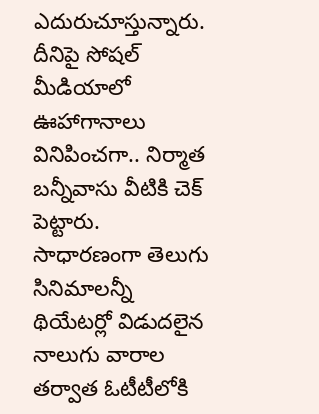ఎదురుచూస్తున్నారు. దీనిపై సోషల్ మీడియాలో ఊహాగానాలు వినిపించగా.. నిర్మాత బన్నీవాసు వీటికి చెక్ పెట్టారు. సాధారణంగా తెలుగు సినిమాలన్నీ థియేటర్లో విడుదలైన నాలుగు వారాల తర్వాత ఓటీటీలోకి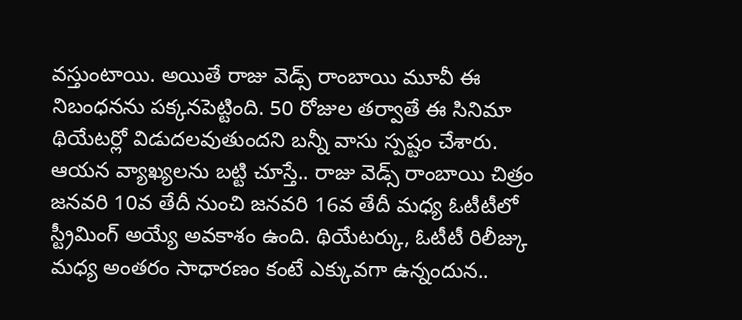వస్తుంటాయి. అయితే రాజు వెడ్స్ రాంబాయి మూవీ ఈ నిబంధనను పక్కనపెట్టింది. 50 రోజుల తర్వాతే ఈ సినిమా థియేటర్లో విడుదలవుతుందని బన్నీ వాసు స్పష్టం చేశారు. ఆయన వ్యాఖ్యలను బట్టి చూస్తే.. రాజు వెడ్స్ రాంబాయి చిత్రం జనవరి 10వ తేదీ నుంచి జనవరి 16వ తేదీ మధ్య ఓటీటీలో స్ట్రీమింగ్ అయ్యే అవకాశం ఉంది. థియేటర్కు, ఓటీటీ రిలీజ్కు మధ్య అంతరం సాధారణం కంటే ఎక్కువగా ఉన్నందున..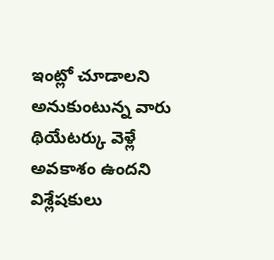ఇంట్లో చూడాలని అనుకుంటున్న వారు థియేటర్కు వెళ్లే అవకాశం ఉందని విశ్లేషకులు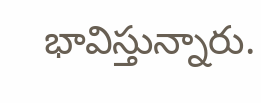భావిస్తున్నారు.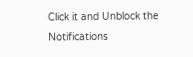Click it and Unblock the Notifications